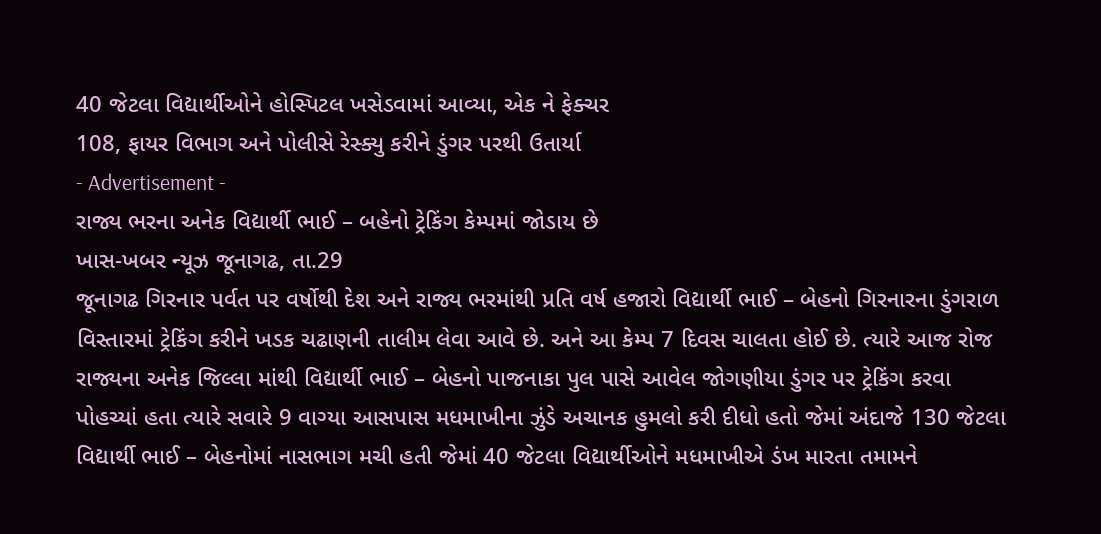40 જેટલા વિદ્યાર્થીઓને હોસ્પિટલ ખસેડવામાં આવ્યા, એક ને ફેક્ચર
108, ફાયર વિભાગ અને પોલીસે રેસ્ક્યુ કરીને ડુંગર પરથી ઉતાર્યા
- Advertisement -
રાજ્ય ભરના અનેક વિદ્યાર્થી ભાઈ – બહેનો ટ્રેકિંગ કેમ્પમાં જોડાય છે
ખાસ-ખબર ન્યૂઝ જૂનાગઢ, તા.29
જૂનાગઢ ગિરનાર પર્વત પર વર્ષોથી દેશ અને રાજ્ય ભરમાંથી પ્રતિ વર્ષ હજારો વિદ્યાર્થી ભાઈ – બેહનો ગિરનારના ડુંગરાળ વિસ્તારમાં ટ્રેકિંગ કરીને ખડક ચઢાણની તાલીમ લેવા આવે છે. અને આ કેમ્પ 7 દિવસ ચાલતા હોઈ છે. ત્યારે આજ રોજ રાજ્યના અનેક જિલ્લા માંથી વિદ્યાર્થી ભાઈ – બેહનો પાજનાકા પુલ પાસે આવેલ જોગણીયા ડુંગર પર ટ્રેકિંગ કરવા પોહચ્યાં હતા ત્યારે સવારે 9 વાગ્યા આસપાસ મધમાખીના ઝુંડે અચાનક હુમલો કરી દીધો હતો જેમાં અંદાજે 130 જેટલા વિદ્યાર્થી ભાઈ – બેહનોમાં નાસભાગ મચી હતી જેમાં 40 જેટલા વિદ્યાર્થીઓને મધમાખીએ ડંખ મારતા તમામને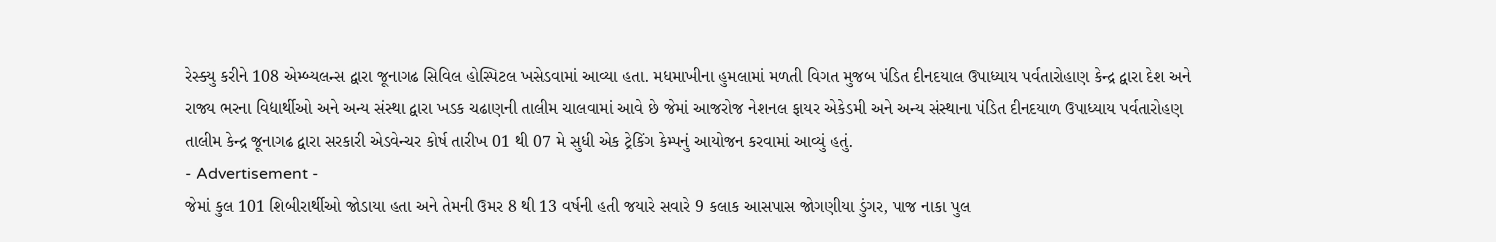રેસ્ક્યુ કરીને 108 એમ્બ્યલન્સ દ્વારા જૂનાગઢ સિવિલ હોસ્પિટલ ખસેડવામાં આવ્યા હતા. મધમાખીના હુમલામાં મળતી વિગત મુજબ પંડિત દીનદયાલ ઉપાધ્યાય પર્વતારોહાણ કેન્દ્ર દ્વારા દેશ અને રાજ્ય ભરના વિદ્યાર્થીઓ અને અન્ય સંસ્થા દ્વારા ખડક ચઢાણની તાલીમ ચાલવામાં આવે છે જેમાં આજરોજ નેશનલ ફાયર એકેડમી અને અન્ય સંસ્થાના પંડિત દીનદયાળ ઉપાધ્યાય પર્વતારોહણ તાલીમ કેન્દ્ર જૂનાગઢ દ્વારા સરકારી એડવેન્ચર કોર્ષ તારીખ 01 થી 07 મે સુધી એક ટ્રેકિંગ કેમ્પનું આયોજન કરવામાં આવ્યું હતું.
- Advertisement -
જેમાં કુલ 101 શિબીરાર્થીઓ જોડાયા હતા અને તેમની ઉમર 8 થી 13 વર્ષની હતી જયારે સવારે 9 કલાક આસપાસ જોગણીયા ડુંગર, પાજ નાકા પુલ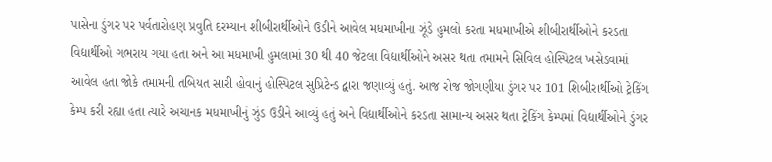પાસેના ડુંગર પર પર્વતારોહણ પ્રવુતિ દરમ્યાન શીબીરાર્થીઓને ઉડીને આવેલ મધમાખીના ઝૂંડે હુમલો કરતા મધમાખીએ શીબીરાર્થીઓને કરડતા વિદ્યાર્થીઓ ગભરાય ગયા હતા અને આ મધમાખી હુમલામાં 30 થી 40 જેટલા વિદ્યાર્થીઓને અસર થતા તમામને સિવિલ હોસ્પિટલ ખસેડવામાં આવેલ હતા જોકે તમામની તબિયત સારી હોવાનું હોસ્પિટલ સુપ્રિટેન્ડ દ્વારા જણાવ્યું હતું. આજ રોજ જોગણીયા ડુંગર પર 101 શિબીરાર્થીઓ ટ્રેકિંગ કેમ્પ કરી રહ્યા હતા ત્યારે અચાનક મધમાખીનું ઝુંડ ઉડીને આવ્યું હતું અને વિદ્યાર્થીઓને કરડતા સામાન્ય અસર થતા ટ્રેકિંગ કેમ્પમાં વિદ્યાર્થીઓને ડુંગર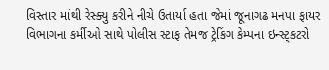વિસ્તાર માંથી રેસ્ક્યુ કરીને નીચે ઉતાર્યા હતા જેમાં જૂનાગઢ મનપા ફાયર વિભાગના કર્મીઓ સાથે પોલીસ સ્ટાફ તેમજ ટ્રેકિંગ કેમ્પના ઇન્સ્ટ્કટરો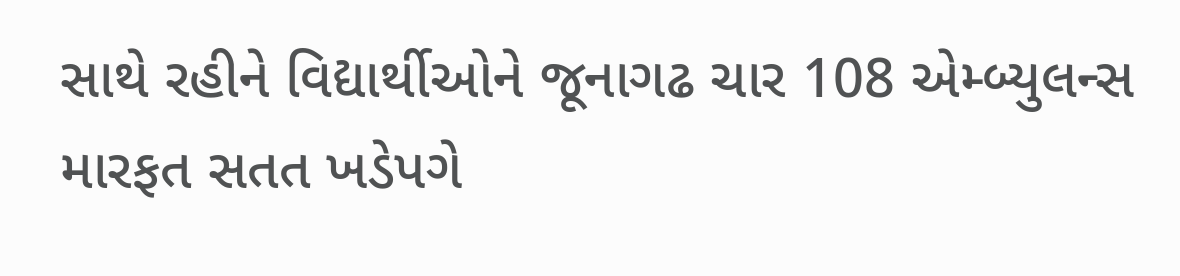સાથે રહીને વિદ્યાર્થીઓને જૂનાગઢ ચાર 108 એમ્બ્યુલન્સ મારફત સતત ખડેપગે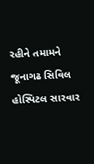રહીને તમામને જૂનાગઢ સિવિલ હોસ્પિટલ સારવાર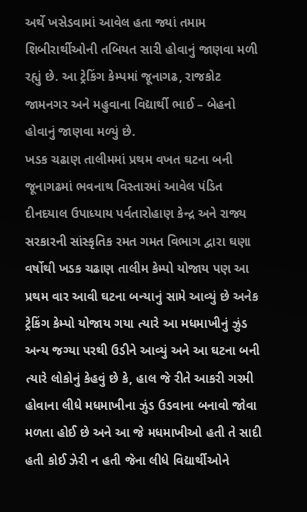અર્થે ખસેડવામાં આવેલ હતા જ્યાં તમામ શિબીરાર્થીઓની તબિયત સારી હોવાનું જાણવા મળી રહ્યું છે. આ ટ્રેકિંગ કેમ્પમાં જૂનાગઢ, રાજકોટ જામનગર અને મહુવાના વિદ્યાર્થી ભાઈ – બેહનો હોવાનું જાણવા મળ્યું છે.
ખડક ચઢાણ તાલીમમાં પ્રથમ વખત ઘટના બની
જૂનાગઢમાં ભવનાથ વિસ્તારમાં આવેલ પંડિત દીનદયાલ ઉપાધ્યાય પર્વતારોહાણ કેન્દ્ર અને રાજ્ય સરકારની સાંસ્કૃતિક રમત ગમત વિભાગ દ્વારા ઘણા વર્ષોથી ખડક ચઢાણ તાલીમ કેમ્પો યોજાય પણ આ પ્રથમ વાર આવી ઘટના બન્યાનું સામે આવ્યું છે અનેક ટ્રેકિંગ કેમ્પો યોજાય ગયા ત્યારે આ મધમાખીનું ઝુંડ અન્ય જગ્યા પરથી ઉડીને આવ્યું અને આ ઘટના બની ત્યારે લોકોનું કેહવું છે કે, હાલ જે રીતે આકરી ગરમી હોવાના લીધે મધમાખીના ઝુંડ ઉડવાના બનાવો જોવા મળતા હોઈ છે અને આ જે મધમાખીઓ હતી તે સાદી હતી કોઈ ઝેરી ન હતી જેના લીધે વિદ્યાર્થીઓને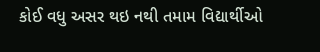કોઈ વધુ અસર થઇ નથી તમામ વિદ્યાર્થીઓ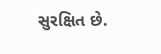સુરક્ષિત છે.